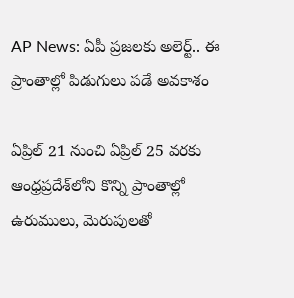AP News: ఏపీ ప్రజలకు అలెర్ట్.. ఈ ప్రాంతాల్లో పిడుగులు పడే అవకాశం

ఏప్రిల్ 21 నుంచి ఏప్రిల్ 25 వరకు ఆంధ్రప్రదేశ్‌లోని కొన్ని ప్రాంతాల్లో ఉరుములు, మెరుపులతో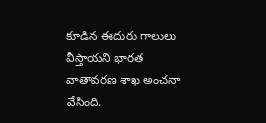కూడిన ఈదురు గాలులు వీస్తాయని భారత వాతావరణ శాఖ అంచనా వేసింది.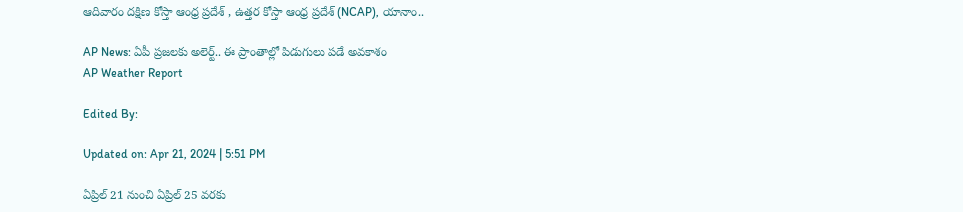ఆదివారం దక్షిణ కోస్తా ఆంధ్ర ప్రదేశ్ , ఉత్తర కోస్తా ఆంధ్ర ప్రదేశ్ (NCAP), యానాం..

AP News: ఏపీ ప్రజలకు అలెర్ట్.. ఈ ప్రాంతాల్లో పిడుగులు పడే అవకాశం
AP Weather Report

Edited By:

Updated on: Apr 21, 2024 | 5:51 PM

ఏప్రిల్ 21 నుంచి ఏప్రిల్ 25 వరకు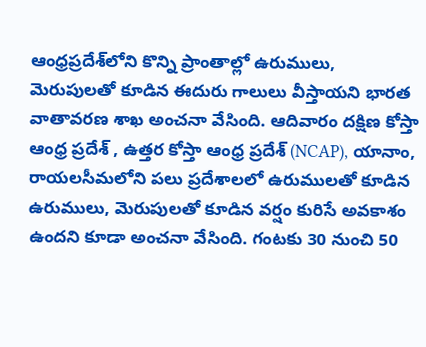ఆంధ్రప్రదేశ్‌లోని కొన్ని ప్రాంతాల్లో ఉరుములు, మెరుపులతో కూడిన ఈదురు గాలులు వీస్తాయని భారత వాతావరణ శాఖ అంచనా వేసింది. ఆదివారం దక్షిణ కోస్తా ఆంధ్ర ప్రదేశ్ , ఉత్తర కోస్తా ఆంధ్ర ప్రదేశ్ (NCAP), యానాం, రాయలసీమలోని పలు ప్రదేశాలలో ఉరుములతో కూడిన ఉరుములు, మెరుపులతో కూడిన వర్షం కురిసే అవకాశం ఉందని కూడా అంచనా వేసింది. గంటకు 30 నుంచి 50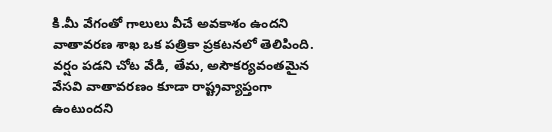కి.మీ వేగంతో గాలులు వీచే అవకాశం ఉందని వాతావరణ శాఖ ఒక పత్రికా ప్రకటనలో తెలిపింది. వర్షం పడని చోట వేడి, తేమ, అసౌకర్యవంతమైన వేసవి వాతావరణం కూడా రాష్ట్రవ్యాప్తంగా ఉంటుందని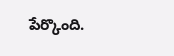పేర్కొంది.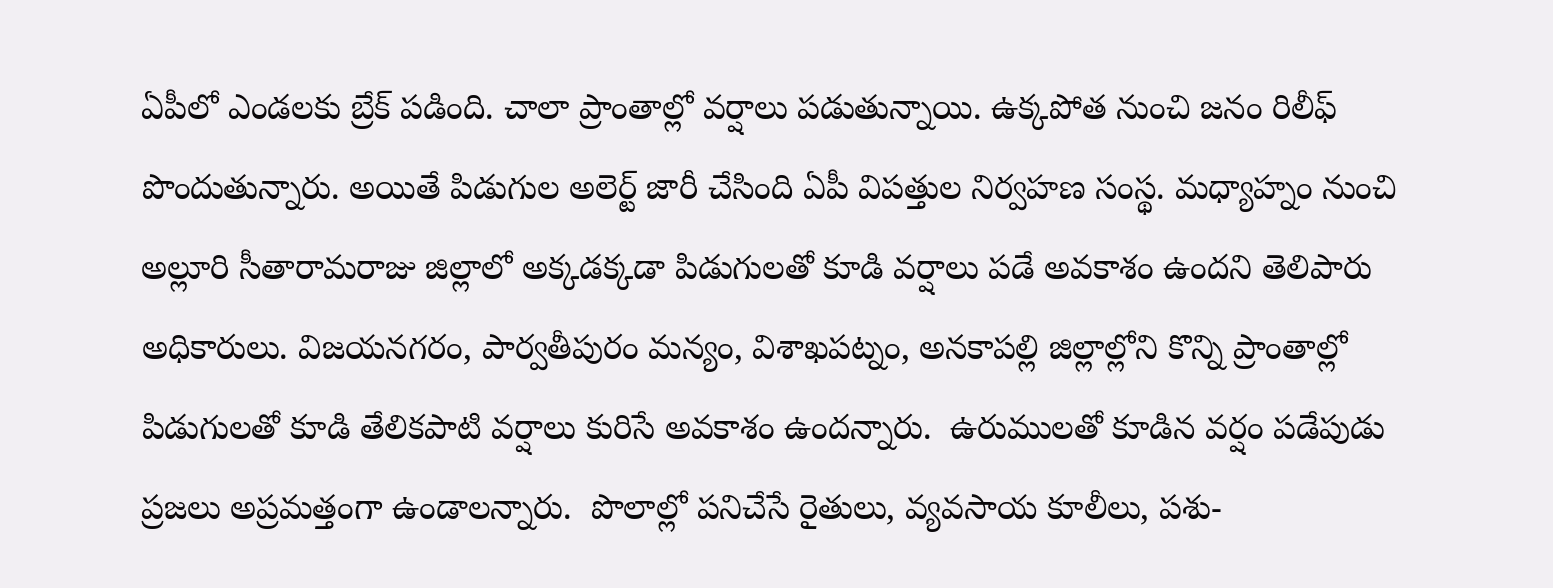ఏపీలో ఎండలకు బ్రేక్ పడింది. చాలా ప్రాంతాల్లో వర్షాలు పడుతున్నాయి. ఉక్కపోత నుంచి జనం రిలీఫ్ పొందుతున్నారు. అయితే పిడుగుల అలెర్ట్ జారీ చేసింది ఏపీ విపత్తుల నిర్వహణ సంస్థ. మధ్యాహ్నం నుంచి అల్లూరి సీతారామరాజు జిల్లాలో అక్కడక్కడా పిడుగులతో కూడి వర్షాలు పడే అవకాశం ఉందని తెలిపారు అధికారులు. విజయనగరం, పార్వతీపురం మన్యం, విశాఖపట్నం, అనకాపల్లి జిల్లాల్లోని కొన్ని ప్రాంతాల్లో పిడుగులతో కూడి తేలికపాటి వర్షాలు కురిసే అవకాశం ఉందన్నారు.  ఉరుములతో కూడిన వర్షం పడేపుడు ప్రజలు అప్రమత్తంగా ఉండాలన్నారు.  పొలాల్లో పనిచేసే రైతులు, వ్యవసాయ కూలీలు, పశు-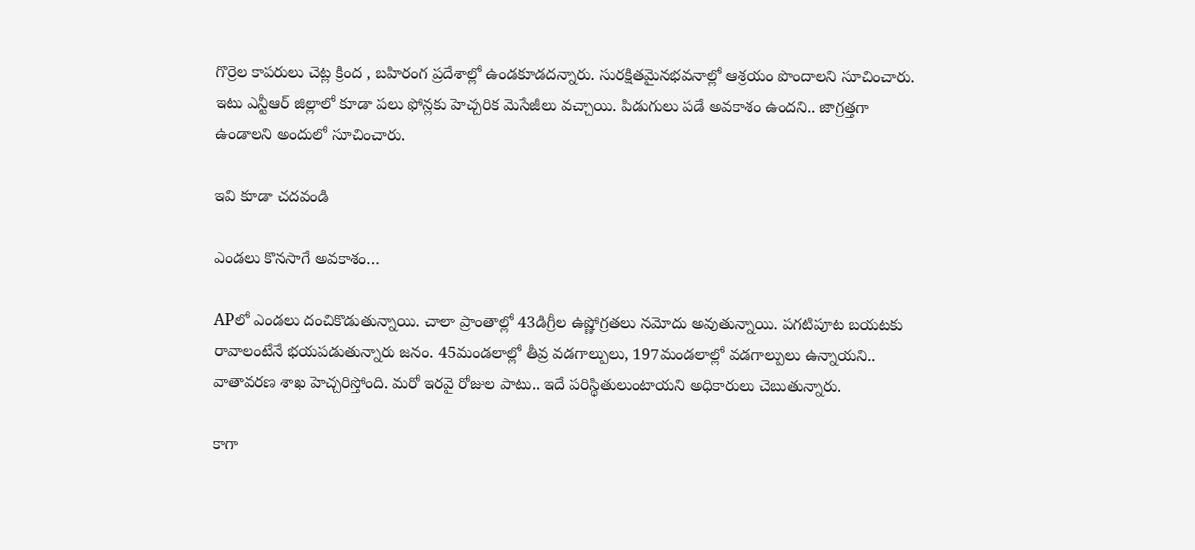గొర్రెల కాపరులు చెట్ల క్రింద , బహిరంగ ప్రదేశాల్లో ఉండకూడదన్నారు. సురక్షితమైనభవనాల్లో ఆశ్రయం పొందాలని సూచించారు. ఇటు ఎన్టీఆర్ జిల్లాలో కూడా పలు ఫోన్లకు హెచ్చరిక మెసేజీలు వచ్చాయి. పిడుగులు పడే అవకాశం ఉందని.. జాగ్రత్తగా ఉండాలని అందులో సూచించారు.

ఇవి కూడా చదవండి

ఎండలు కొనసాగే అవకాశం…

APలో ఎండలు దంచికొడుతున్నాయి. చాలా ప్రాంతాల్లో 43డిగ్రీల ఉష్ణోగ్రతలు నమోదు అవుతున్నాయి. పగటిపూట బయటకు రావాలంటేనే భయపడుతున్నారు జనం. 45మండలాల్లో తీవ్ర వడగాల్పులు, 197మండలాల్లో వడగాల్పులు ఉన్నాయని.. వాతావరణ శాఖ హెచ్చరిస్తోంది. మరో ఇరవై రోజుల పాటు.. ఇదే పరిస్థితులుంటాయని అధికారులు చెబుతున్నారు.

కాగా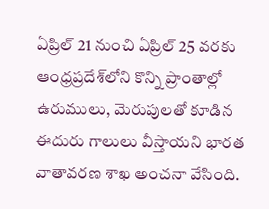ఏప్రిల్ 21 నుంచి ఏప్రిల్ 25 వరకు ఆంధ్రప్రదేశ్‌లోని కొన్ని ప్రాంతాల్లో ఉరుములు, మెరుపులతో కూడిన ఈదురు గాలులు వీస్తాయని భారత వాతావరణ శాఖ అంచనా వేసింది.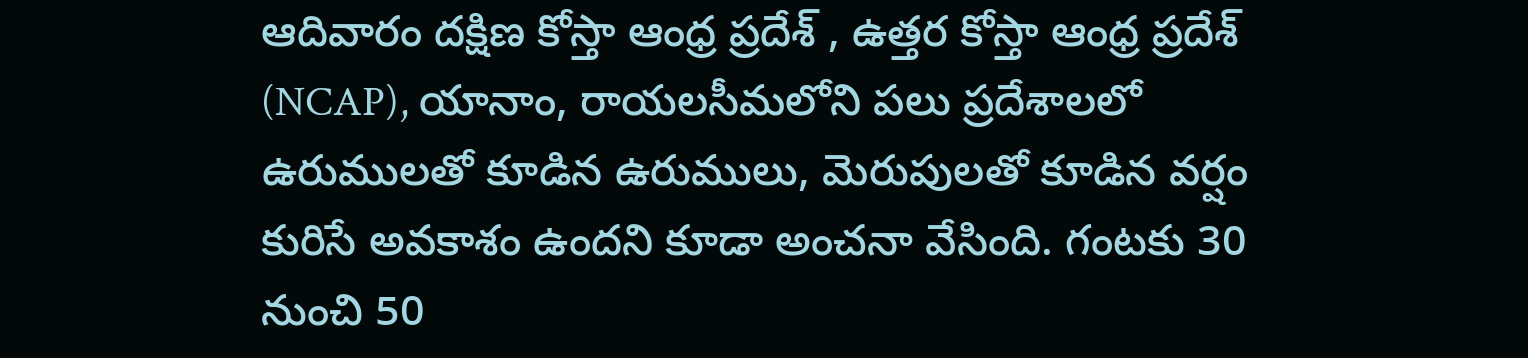ఆదివారం దక్షిణ కోస్తా ఆంధ్ర ప్రదేశ్ , ఉత్తర కోస్తా ఆంధ్ర ప్రదేశ్ (NCAP), యానాం, రాయలసీమలోని పలు ప్రదేశాలలో ఉరుములతో కూడిన ఉరుములు, మెరుపులతో కూడిన వర్షం కురిసే అవకాశం ఉందని కూడా అంచనా వేసింది. గంటకు 30 నుంచి 50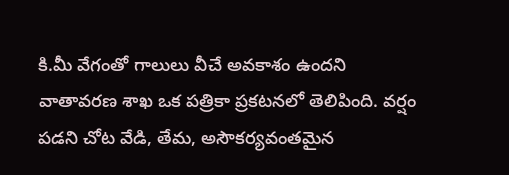కి.మీ వేగంతో గాలులు వీచే అవకాశం ఉందని వాతావరణ శాఖ ఒక పత్రికా ప్రకటనలో తెలిపింది. వర్షం పడని చోట వేడి, తేమ, అసౌకర్యవంతమైన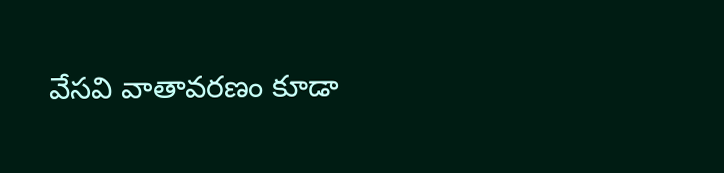వేసవి వాతావరణం కూడా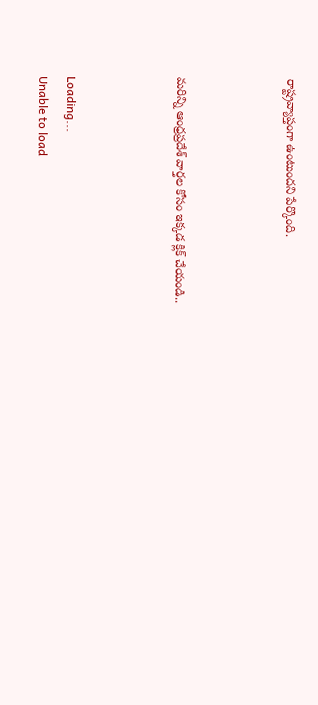రాష్ట్రవ్యాప్తంగా ఉంటుందని పేర్కొంది.



మరిన్ని ఆంధ్రప్రదేశ్ వార్తల కోసం ఇక్కడ క్లిక్ చేయండి..



Loading...
Unable to load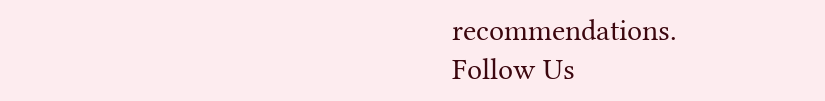recommendations.
Follow Us